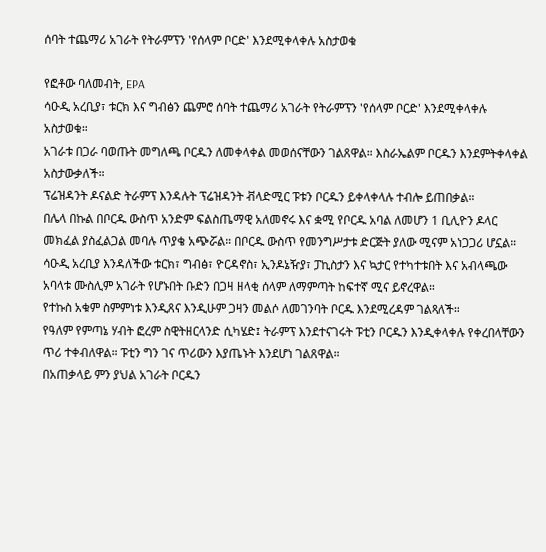ሰባት ተጨማሪ አገራት የትራምፕን 'የሰላም ቦርድ' እንደሚቀላቀሉ አስታወቁ

የፎቶው ባለመብት, EPA
ሳዑዲ አረቢያ፣ ቱርክ እና ግብፅን ጨምሮ ሰባት ተጨማሪ አገራት የትራምፕን 'የሰላም ቦርድ' እንደሚቀላቀሉ አስታወቁ።
አገራቱ በጋራ ባወጡት መግለጫ ቦርዱን ለመቀላቀል መወሰናቸውን ገልጸዋል። እስራኤልም ቦርዱን እንደምትቀላቀል አስታውቃለች።
ፕሬዝዳንት ዶናልድ ትራምፕ እንዳሉት ፕሬዝዳንት ቭላድሚር ፑቱን ቦርዱን ይቀላቀላሉ ተብሎ ይጠበቃል።
በሌላ በኩል በቦርዱ ውስጥ አንድም ፍልስጤማዊ አለመኖሩ እና ቋሚ የቦርዱ አባል ለመሆን 1 ቢሊዮን ዶላር መክፈል ያስፈልጋል መባሉ ጥያቄ አጭሯል። በቦርዱ ውስጥ የመንግሥታቱ ድርጅት ያለው ሚናም አነጋጋሪ ሆኗል።
ሳዑዲ አረቢያ እንዳለችው ቱርክ፣ ግብፅ፣ ዮርዳኖስ፣ ኢንዶኔዥያ፣ ፓኪስታን እና ኳታር የተካተቱበት እና አብላጫው አባላቱ ሙስሊም አገራት የሆኑበት ቡድን በጋዛ ዘላቂ ሰላም ለማምጣት ከፍተኛ ሚና ይኖረዋል።
የተኩስ አቁም ስምምነቱ እንዲጸና እንዲሁም ጋዛን መልሶ ለመገንባት ቦርዱ እንደሚረዳም ገልጻለች።
የዓለም የምጣኔ ሃብት ፎረም ስዊትዘርላንድ ሲካሄድ፤ ትራምፕ እንደተናገሩት ፑቲን ቦርዱን እንዲቀላቀሉ የቀረበላቸውን ጥሪ ተቀብለዋል። ፑቲን ግን ገና ጥሪውን እያጤኑት እንደሆነ ገልጸዋል።
በአጠቃላይ ምን ያህል አገራት ቦርዱን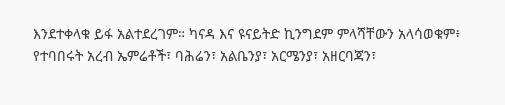እንደተቀላቁ ይፋ አልተደረገም። ካናዳ እና ዩናይትድ ኪንግደም ምላሻቸውን አላሳወቁም፥
የተባበሩት አረብ ኤምሬቶች፣ ባሕሬን፣ አልቤንያ፣ አርሜንያ፣ አዘርባጃን፣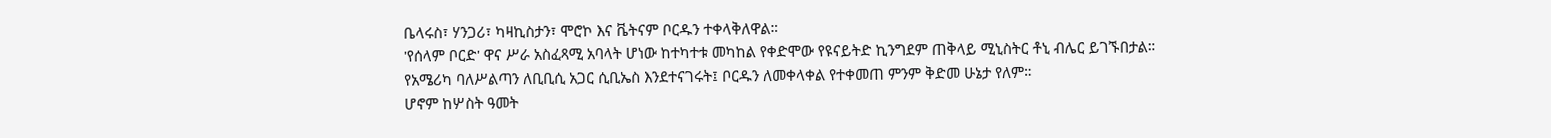ቤላሩስ፣ ሃንጋሪ፣ ካዛኪስታን፣ ሞሮኮ እና ቬትናም ቦርዱን ተቀላቅለዋል።
'የሰላም ቦርድ' ዋና ሥራ አስፈጻሚ አባላት ሆነው ከተካተቱ መካከል የቀድሞው የዩናይትድ ኪንግደም ጠቅላይ ሚኒስትር ቶኒ ብሌር ይገኙበታል።
የአሜሪካ ባለሥልጣን ለቢቢሲ አጋር ሲቢኤስ እንደተናገሩት፤ ቦርዱን ለመቀላቀል የተቀመጠ ምንም ቅድመ ሁኔታ የለም።
ሆኖም ከሦስት ዓመት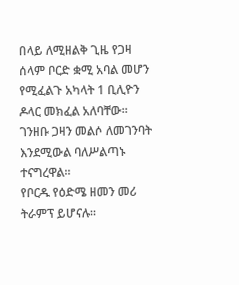በላይ ለሚዘልቅ ጊዜ የጋዛ ሰላም ቦርድ ቋሚ አባል መሆን የሚፈልጉ አካላት 1 ቢሊዮን ዶላር መክፈል አለባቸው።
ገንዘቡ ጋዛን መልሶ ለመገንባት እንደሚውል ባለሥልጣኑ ተናግረዋል።
የቦርዱ የዕድሜ ዘመን መሪ ትራምፕ ይሆናሉ።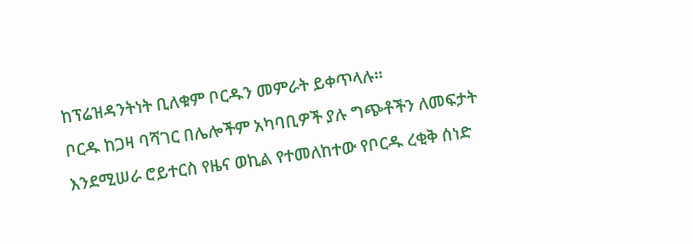ከፕሬዝዳንትነት ቢለቁም ቦርዱን መምራት ይቀጥላሉ።
ቦርዱ ከጋዛ ባሻገር በሌሎችም አካባቢዎች ያሉ ግጭቶችን ለመፍታት እንደሚሠራ ሮይተርስ የዜና ወኪል የተመለከተው የቦርዱ ረቂቅ ሰነድ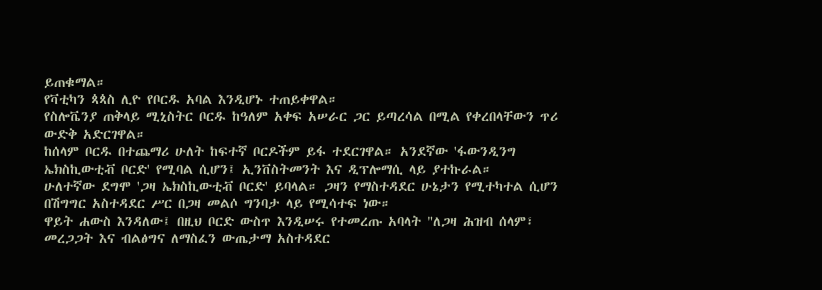ይጠቁማል።
የቫቲካን ጳጳስ ሊዮ የቦርዱ አባል እንዲሆኑ ተጠይቀዋል።
የስሎቬንያ ጠቅላይ ሚኒስትር ቦርዱ ከዓለም አቀፍ አሠራር ጋር ይጣረሳል በሚል የቀረበላቸውን ጥሪ ውድቅ አድርገዋል።
ከሰላም ቦርዱ በተጨማሪ ሁለት ከፍተኛ ቦርዶችም ይፋ ተደርገዋል። አንደኛው 'ፋውንዲንግ ኤክስኪውቲቭ ቦርድ' የሚባል ሲሆን፤ ኢንቨስትመንት እና ዲፕሎማሲ ላይ ያተኩራል።
ሁለተኛው ደግሞ 'ጋዛ ኤክስኪውቲቭ ቦርድ' ይባላል። ጋዛን የማስተዳደር ሁኔታን የሚተካተል ሲሆን በሽግግር አስተዳደር ሥር በጋዛ መልሶ ግንባታ ላይ የሚሳተፍ ነው።
ዋይት ሐውስ እንዳለው፤ በዚህ ቦርድ ውስጥ እንዲሠሩ የተመረጡ አባላት "ለጋዛ ሕዝብ ሰላም፣ መረጋጋት እና ብልፅግና ለማስፈን ውጤታማ አስተዳደር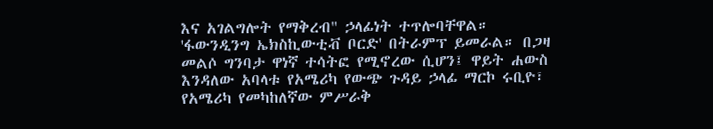እና አገልግሎት የማቅረብ" ኃላፊነት ተጥሎባቸዋል።
'ፋውንዲንግ ኤክስኪውቲቭ ቦርድ' በትራምፕ ይመራል። በጋዛ መልሶ ግንባታ ዋነኛ ተሳትፎ የሚኖረው ሲሆን፤ ዋይት ሐውስ እንዳለው አባላቱ የአሜሪካ የውጭ ጉዳይ ኃላፊ ማርኮ ሩቢዮ፣ የአሜሪካ የመካከለኛው ምሥራቅ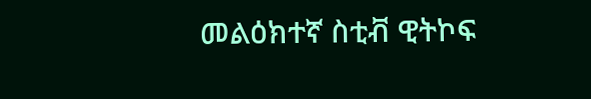መልዕክተኛ ስቲቭ ዊትኮፍ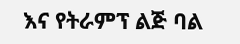እና የትራምፕ ልጅ ባል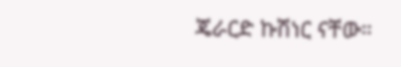ጄራርድ ኩሽነር ናቸው።